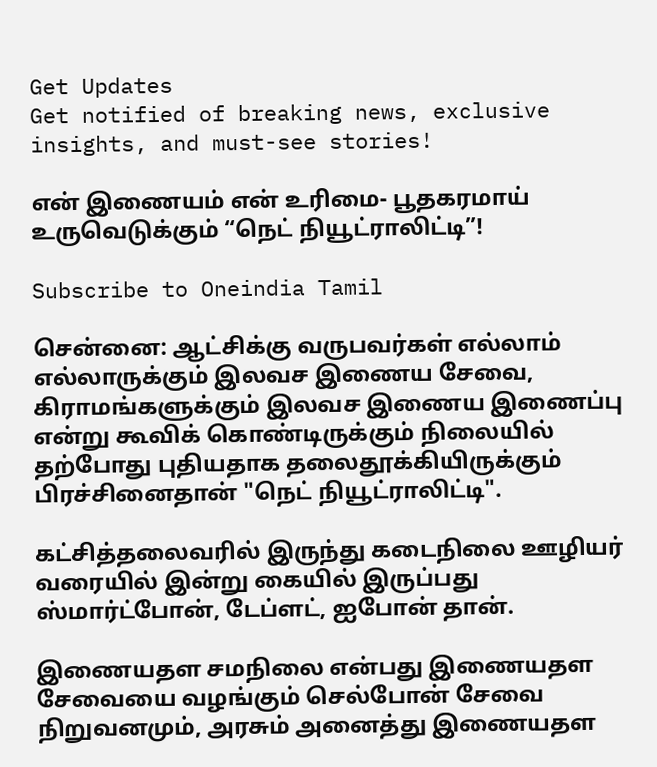Get Updates
Get notified of breaking news, exclusive insights, and must-see stories!

என் இணையம் என் உரிமை- பூதகரமாய் உருவெடுக்கும் “நெட் நியூட்ராலிட்டி”!

Subscribe to Oneindia Tamil

சென்னை: ஆட்சிக்கு வருபவர்கள் எல்லாம் எல்லாருக்கும் இலவச இணைய சேவை, கிராமங்களுக்கும் இலவச இணைய இணைப்பு என்று கூவிக் கொண்டிருக்கும் நிலையில் தற்போது புதியதாக தலைதூக்கியிருக்கும் பிரச்சினைதான் "நெட் நியூட்ராலிட்டி".

கட்சித்தலைவரில் இருந்து கடைநிலை ஊழியர் வரையில் இன்று கையில் இருப்பது ஸ்மார்ட்போன், டேப்ளட், ஐபோன் தான்.

இணையதள சமநிலை என்பது இணையதள சேவையை வழங்கும் செல்போன் சேவை நிறுவனமும், அரசும் அனைத்து இணையதள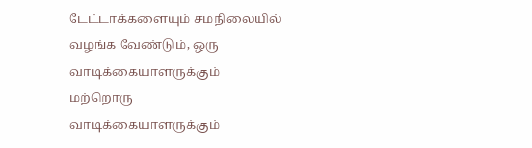டேட்டாக்களையும் சமநிலையில் வழங்க வேண்டும், ஒரு வாடிக்கையாளருக்கும் மற்றொரு வாடிக்கையாளருக்கும்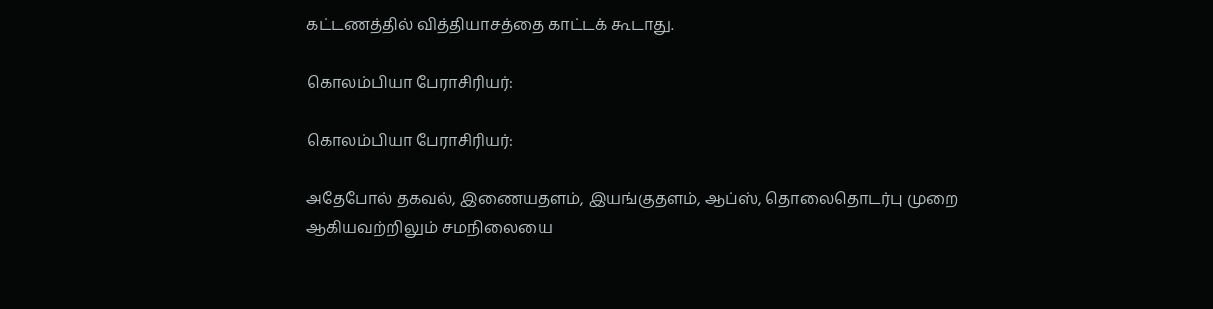கட்டணத்தில் வித்தியாசத்தை காட்டக் கூடாது.

கொலம்பியா பேராசிரியர்:

கொலம்பியா பேராசிரியர்:

அதேபோல் தகவல், இணையதளம், இயங்குதளம், ஆப்ஸ், தொலைதொடர்பு முறை ஆகியவற்றிலும் சமநிலையை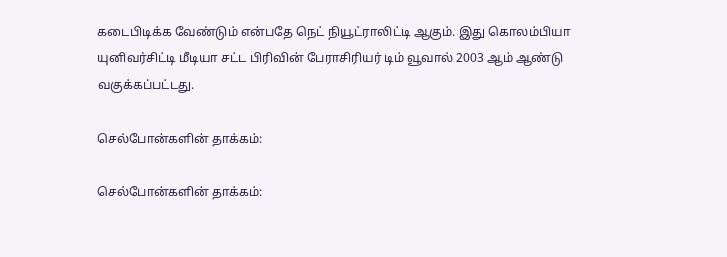கடைபிடிக்க வேண்டும் என்பதே நெட் நியூட்ராலிட்டி ஆகும். இது கொலம்பியா யுனிவர்சிட்டி மீடியா சட்ட பிரிவின் பேராசிரியர் டிம் வூவால் 2003 ஆம் ஆண்டு வகுக்கப்பட்டது.

செல்போன்களின் தாக்கம்:

செல்போன்களின் தாக்கம்: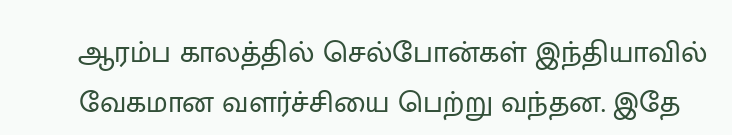ஆரம்ப காலத்தில் செல்போன்கள் இந்தியாவில் வேகமான வளர்ச்சியை பெற்று வந்தன. இதே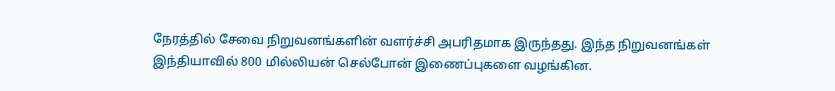நேரத்தில் சேவை நிறுவனங்களின் வளர்ச்சி அபரிதமாக இருந்தது. இந்த நிறுவனங்கள் இந்தியாவில் 800 மில்லியன் செல்போன் இணைப்புகளை வழங்கின.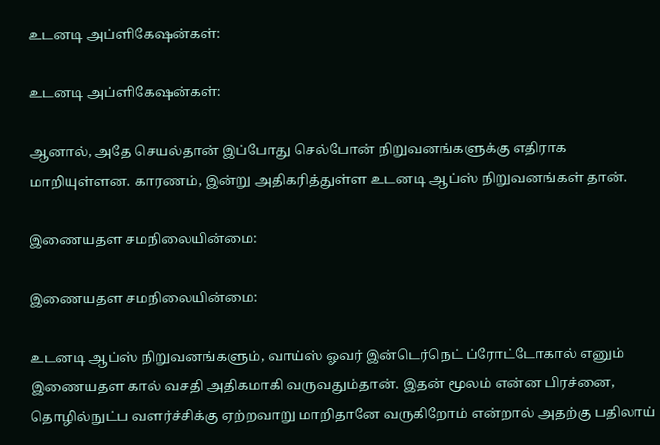உடனடி அப்ளிகேஷன்கள்:

உடனடி அப்ளிகேஷன்கள்:

ஆனால், அதே செயல்தான் இப்போது செல்போன் நிறுவனங்களுக்கு எதிராக மாறியுள்ளன. காரணம், இன்று அதிகரித்துள்ள உடனடி ஆப்ஸ் நிறுவனங்கள் தான்.

இணையதள சமநிலையின்மை:

இணையதள சமநிலையின்மை:

உடனடி ஆப்ஸ் நிறுவனங்களும், வாய்ஸ் ஓவர் இன்டெர்நெட் ப்ரோட்டோகால் எனும் இணையதள கால் வசதி அதிகமாகி வருவதும்தான். இதன் மூலம் என்ன பிரச்னை, தொழில்நுட்ப வளர்ச்சிக்கு ஏற்றவாறு மாறிதானே வருகிறோம் என்றால் அதற்கு பதிலாய்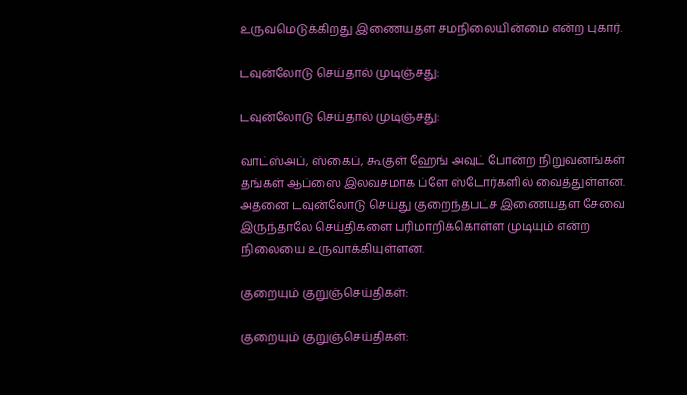உருவமெடுக்கிறது இணையதள சமநிலையின்மை என்ற புகார்.

டவுன்லோடு செய்தால் முடிஞ்சது:

டவுன்லோடு செய்தால் முடிஞ்சது:

வாட்ஸ்அப், ஸ்கைப், கூகுள் ஹேங் அவுட் போன்ற நிறுவனங்கள் தங்கள் ஆப்ஸை இலவசமாக ப்ளே ஸ்டோர்களில் வைத்துள்ளன. அதனை டவுன்லோடு செய்து குறைந்தபட்ச இணையதள சேவை இருந்தாலே செய்திகளை பரிமாறிக்கொள்ள முடியும் என்ற நிலையை உருவாக்கியுள்ளன.

குறையும் குறுஞ்செய்திகள்:

குறையும் குறுஞ்செய்திகள்: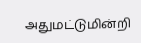அதுமட்டுமின்றி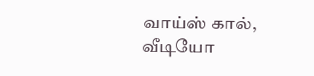வாய்ஸ் கால், வீடியோ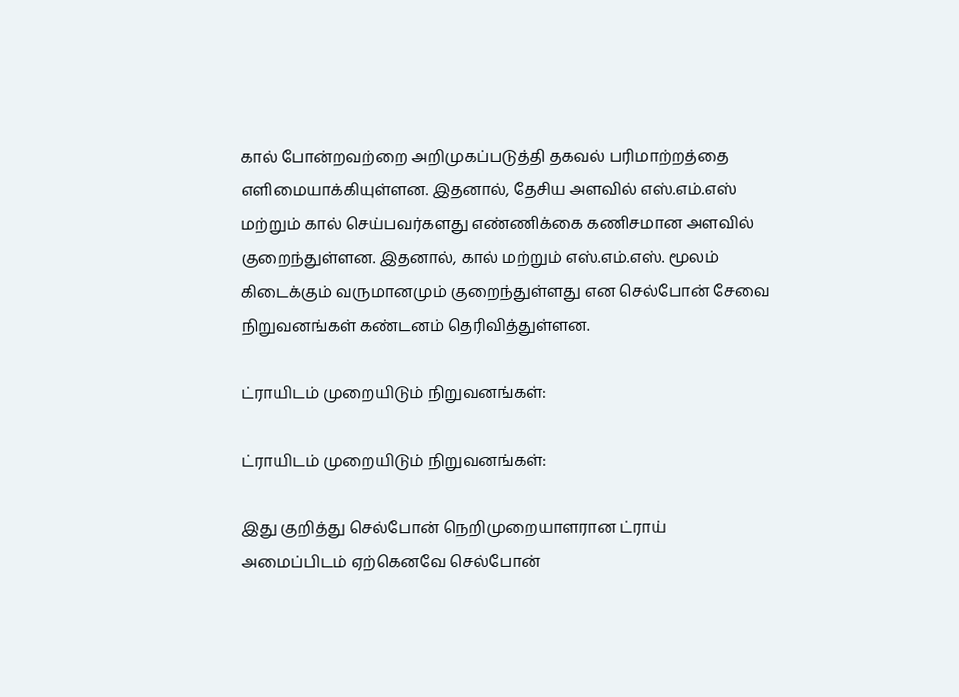கால் போன்றவற்றை அறிமுகப்படுத்தி தகவல் பரிமாற்றத்தை எளிமையாக்கியுள்ளன. இதனால், தேசிய அளவில் எஸ்.எம்.எஸ் மற்றும் கால் செய்பவர்களது எண்ணிக்கை கணிசமான அளவில் குறைந்துள்ளன. இதனால், கால் மற்றும் எஸ்.எம்.எஸ். மூலம் கிடைக்கும் வருமானமும் குறைந்துள்ளது என செல்போன் சேவை நிறுவனங்கள் கண்டனம் தெரிவித்துள்ளன.

ட்ராயிடம் முறையிடும் நிறுவனங்கள்:

ட்ராயிடம் முறையிடும் நிறுவனங்கள்:

இது குறித்து செல்போன் நெறிமுறையாளரான ட்ராய் அமைப்பிடம் ஏற்கெனவே செல்போன்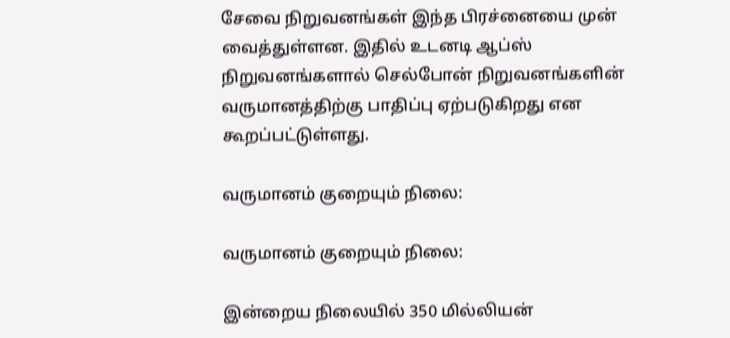சேவை நிறுவனங்கள் இந்த பிரச்னையை முன் வைத்துள்ளன. இதில் உடனடி ஆப்ஸ் நிறுவனங்களால் செல்போன் நிறுவனங்களின் வருமானத்திற்கு பாதிப்பு ஏற்படுகிறது என கூறப்பட்டுள்ளது.

வருமானம் குறையும் நிலை:

வருமானம் குறையும் நிலை:

இன்றைய நிலையில் 350 மில்லியன்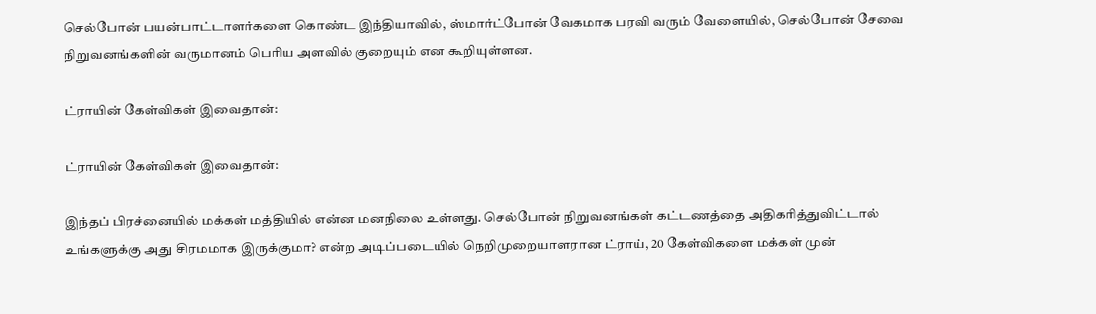செல்போன் பயன்பாட்டாளர்களை கொண்ட இந்தியாவில், ஸ்மார்ட்போன் வேகமாக பரவி வரும் வேளையில், செல்போன் சேவை நிறுவனங்களின் வருமானம் பெரிய அளவில் குறையும் என கூறியுள்ளன.

ட்ராயின் கேள்விகள் இவைதான்:

ட்ராயின் கேள்விகள் இவைதான்:

இந்தப் பிரச்னையில் மக்கள் மத்தியில் என்ன மனநிலை உள்ளது. செல்போன் நிறுவனங்கள் கட்டணத்தை அதிகரித்துவிட்டால் உங்களுக்கு அது சிரமமாக இருக்குமா? என்ற அடிப்படையில் நெறிமுறையாளரான ட்ராய், 20 கேள்விகளை மக்கள் முன்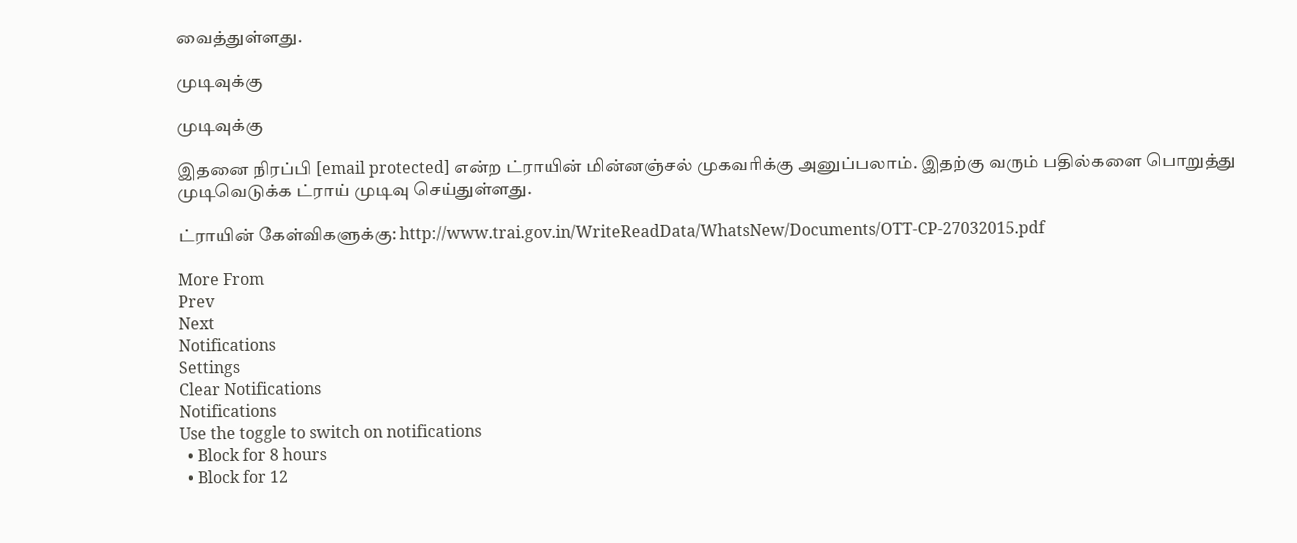வைத்துள்ளது.

முடிவுக்கு

முடிவுக்கு

இதனை நிரப்பி [email protected] என்ற ட்ராயின் மின்னஞ்சல் முகவரிக்கு அனுப்பலாம். இதற்கு வரும் பதில்களை பொறுத்து முடிவெடுக்க ட்ராய் முடிவு செய்துள்ளது.

ட்ராயின் கேள்விகளுக்கு: http://www.trai.gov.in/WriteReadData/WhatsNew/Documents/OTT-CP-27032015.pdf

More From
Prev
Next
Notifications
Settings
Clear Notifications
Notifications
Use the toggle to switch on notifications
  • Block for 8 hours
  • Block for 12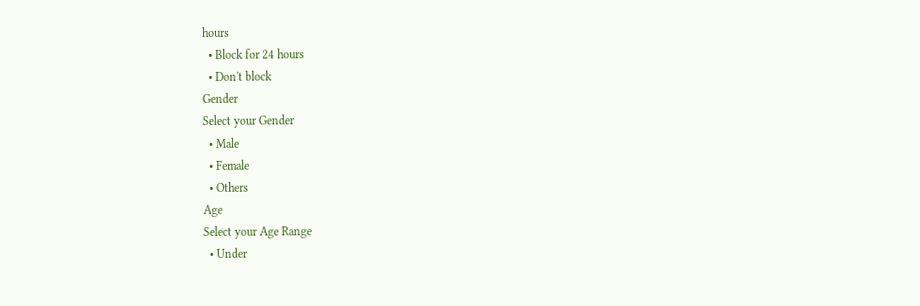hours
  • Block for 24 hours
  • Don't block
Gender
Select your Gender
  • Male
  • Female
  • Others
Age
Select your Age Range
  • Under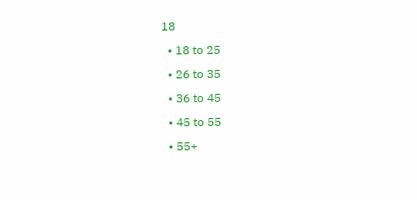18
  • 18 to 25
  • 26 to 35
  • 36 to 45
  • 45 to 55
  • 55+